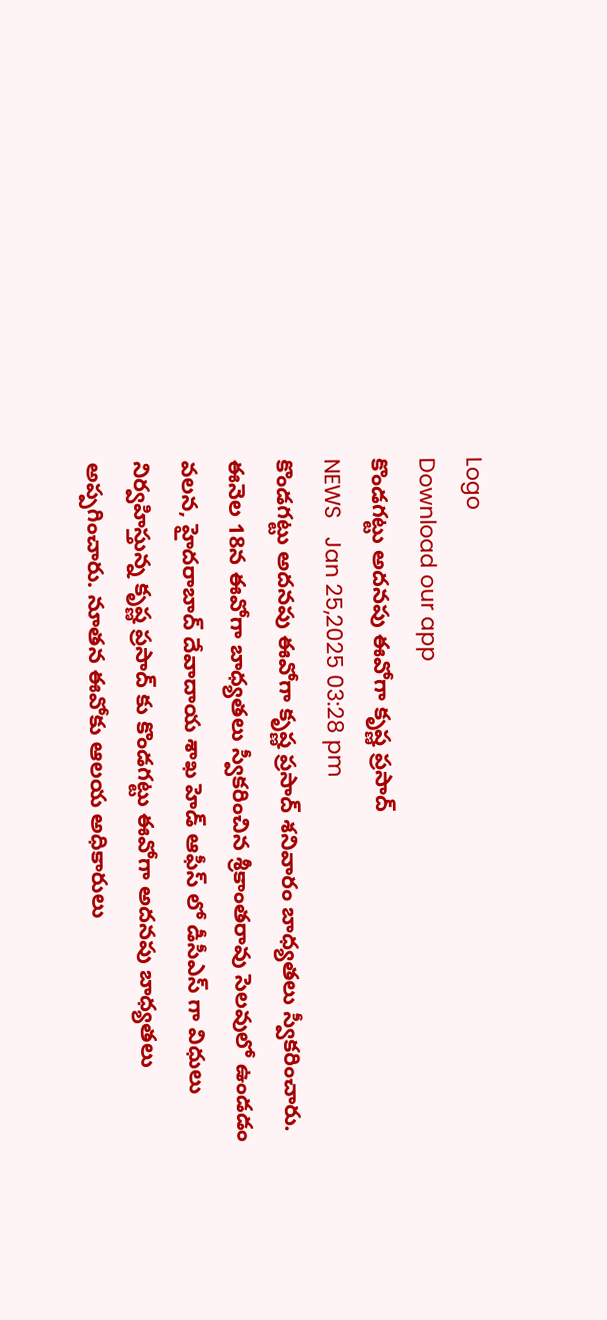Logo
Download our app
కొండగట్టు అదనపు ఈవోగా కృష్ణ ప్రసాద్
NEWS   Jan 25,2025 03:28 pm
కొండగట్టు అదనపు ఈవోగా కృష్ణ ప్రసాద్ శనివారం బాధ్యతలు స్వీకరించారు. ఈనెల 18న ఈవోగా బాధ్యతలు స్వీకరించిన శ్రీకాంతరావు సెలవులో ఉండడం వలన, హైదరాబాద్ దేవాదాయ శాఖ హెడ్ ఆఫీస్ లో డీసీఎస్ గా విధులు నిర్వహిస్తున్న కృష్ణ ప్రసాద్ కు కొండగట్టు ఈవోగా అదనపు బాధ్యతలు అప్పగించారు. నూతన ఈవోకు ఆలయ అధికారులు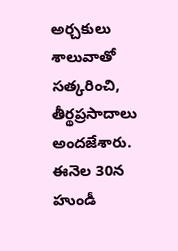అర్చకులు శాలువాతో సత్కరించి, తీర్థప్రసాదాలు అందజేశారు. ఈనెల 30న హుండీ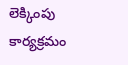లెక్కింపు కార్యక్రమం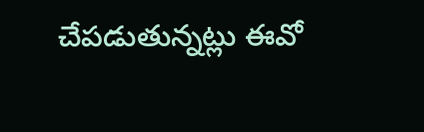చేపడుతున్నట్లు ఈవో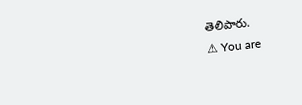తెలిపారు.
⚠ You are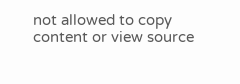not allowed to copy content or view source